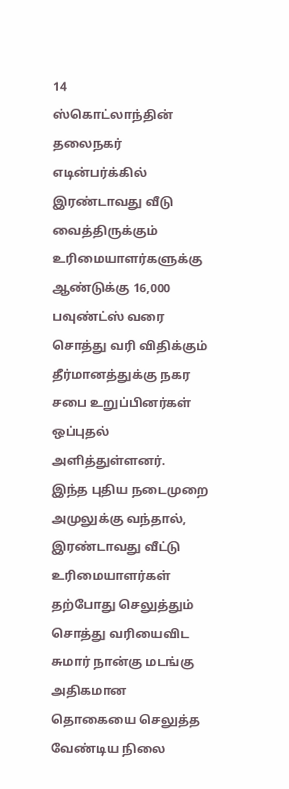14
ஸ்கொட்லாந்தின் தலைநகர் எடின்பர்க்கில் இரண்டாவது வீடு வைத்திருக்கும் உரிமையாளர்களுக்கு ஆண்டுக்கு 16,000 பவுண்ட்ஸ் வரை சொத்து வரி விதிக்கும் தீர்மானத்துக்கு நகர சபை உறுப்பினர்கள் ஒப்புதல் அளித்துள்ளனர்.
இந்த புதிய நடைமுறை அமுலுக்கு வந்தால், இரண்டாவது வீட்டு உரிமையாளர்கள் தற்போது செலுத்தும் சொத்து வரியைவிட சுமார் நான்கு மடங்கு அதிகமான தொகையை செலுத்த வேண்டிய நிலை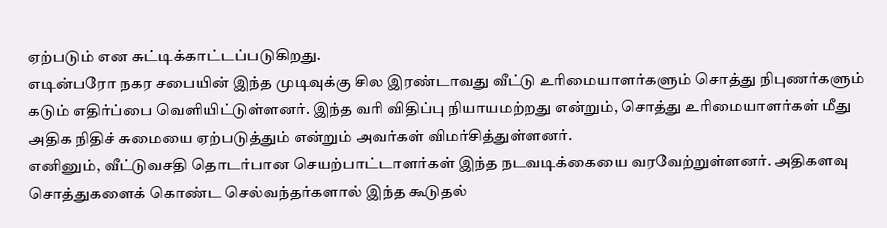ஏற்படும் என சுட்டிக்காட்டப்படுகிறது.
எடின்பரோ நகர சபையின் இந்த முடிவுக்கு சில இரண்டாவது வீட்டு உரிமையாளர்களும் சொத்து நிபுணர்களும் கடும் எதிர்ப்பை வெளியிட்டுள்ளனர். இந்த வரி விதிப்பு நியாயமற்றது என்றும், சொத்து உரிமையாளர்கள் மீது அதிக நிதிச் சுமையை ஏற்படுத்தும் என்றும் அவர்கள் விமர்சித்துள்ளனர்.
எனினும், வீட்டுவசதி தொடர்பான செயற்பாட்டாளர்கள் இந்த நடவடிக்கையை வரவேற்றுள்ளனர். அதிகளவு சொத்துகளைக் கொண்ட செல்வந்தர்களால் இந்த கூடுதல்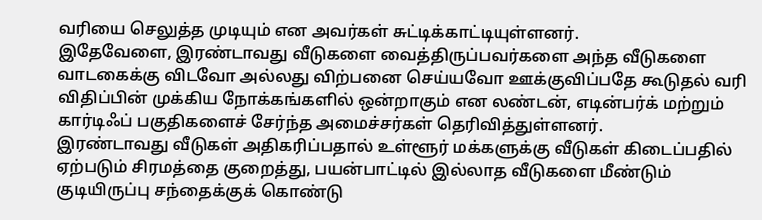வரியை செலுத்த முடியும் என அவர்கள் சுட்டிக்காட்டியுள்ளனர்.
இதேவேளை, இரண்டாவது வீடுகளை வைத்திருப்பவர்களை அந்த வீடுகளை வாடகைக்கு விடவோ அல்லது விற்பனை செய்யவோ ஊக்குவிப்பதே கூடுதல் வரி விதிப்பின் முக்கிய நோக்கங்களில் ஒன்றாகும் என லண்டன், எடின்பர்க் மற்றும் கார்டிஃப் பகுதிகளைச் சேர்ந்த அமைச்சர்கள் தெரிவித்துள்ளனர்.
இரண்டாவது வீடுகள் அதிகரிப்பதால் உள்ளூர் மக்களுக்கு வீடுகள் கிடைப்பதில் ஏற்படும் சிரமத்தை குறைத்து, பயன்பாட்டில் இல்லாத வீடுகளை மீண்டும் குடியிருப்பு சந்தைக்குக் கொண்டு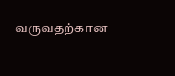வருவதற்கான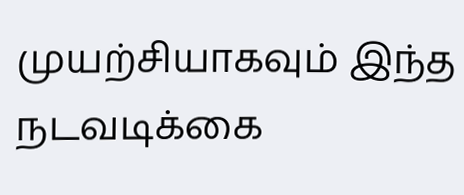முயற்சியாகவும் இந்த நடவடிக்கை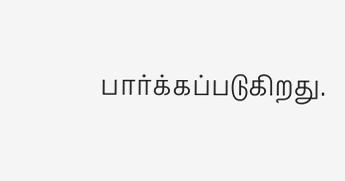பார்க்கப்படுகிறது.